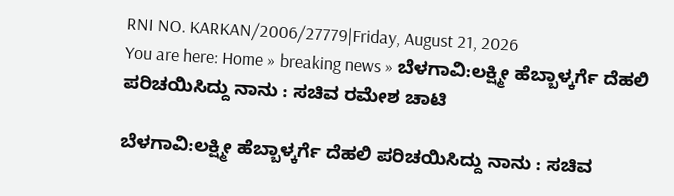RNI NO. KARKAN/2006/27779|Friday, August 21, 2026
You are here: Home » breaking news » ಬೆಳಗಾವಿ:ಲಕ್ಷ್ಮೀ ಹೆಬ್ಬಾಳ್ಕರ್ಗೆ ದೆಹಲಿ ಪರಿಚಯಿಸಿದ್ದು ನಾನು : ಸಚಿವ ರಮೇಶ ಚಾಟಿ

ಬೆಳಗಾವಿ:ಲಕ್ಷ್ಮೀ ಹೆಬ್ಬಾಳ್ಕರ್ಗೆ ದೆಹಲಿ ಪರಿಚಯಿಸಿದ್ದು ನಾನು : ಸಚಿವ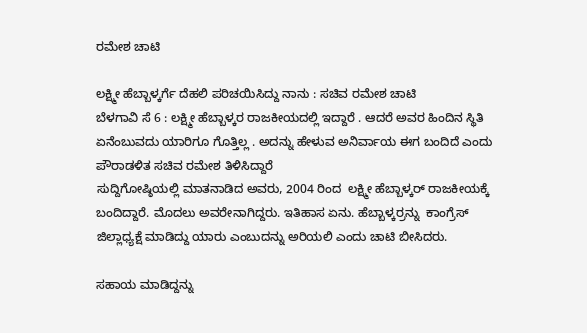ರಮೇಶ ಚಾಟಿ

ಲಕ್ಷ್ಮೀ ಹೆಬ್ಬಾಳ್ಕರ್ಗೆ ದೆಹಲಿ ಪರಿಚಯಿಸಿದ್ದು ನಾನು : ಸಚಿವ ರಮೇಶ ಚಾಟಿ
ಬೆಳಗಾವಿ ಸೆ 6 : ಲಕ್ಷ್ಮೀ ಹೆಬ್ಬಾಳ್ಕರ ರಾಜಕೀಯದಲ್ಲಿ ಇದ್ದಾರೆ . ಆದರೆ ಅವರ ಹಿಂದಿನ ಸ್ಥಿತಿ ಏನೆಂಬುವದು ಯಾರಿಗೂ ಗೊತ್ತಿಲ್ಲ . ಅದನ್ನು ಹೇಳುವ ಅನಿರ್ವಾಯ ಈಗ ಬಂದಿದೆ ಎಂದು ಪೌರಾಡಳಿತ ಸಚಿವ ರಮೇಶ ತಿಳಿಸಿದ್ದಾರೆ
ಸುದ್ದಿಗೋಷ್ಠಿಯಲ್ಲಿ ಮಾತನಾಡಿದ ಅವರು, 2004 ರಿಂದ  ಲಕ್ಷ್ಮೀ ಹೆಬ್ಬಾಳ್ಕರ್ ರಾಜಕೀಯಕ್ಕೆ ಬಂದಿದ್ದಾರೆ. ಮೊದಲು ಅವರೇನಾಗಿದ್ದರು. ಇತಿಹಾಸ ಏನು. ಹೆಬ್ಬಾಳ್ಕರ್ರನ್ನು  ಕಾಂಗ್ರೆಸ್ ಜಿಲ್ಲಾಧ್ಯಕ್ಷೆ ಮಾಡಿದ್ದು ಯಾರು ಎಂಬುದನ್ನು ಅರಿಯಲಿ ಎಂದು ಚಾಟಿ ಬೀಸಿದರು.

ಸಹಾಯ ಮಾಡಿದ್ದನ್ನು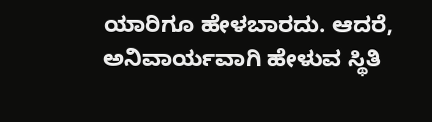ಯಾರಿಗೂ ಹೇಳಬಾರದು. ಆದರೆ, ಅನಿವಾರ್ಯವಾಗಿ ಹೇಳುವ ಸ್ಥಿತಿ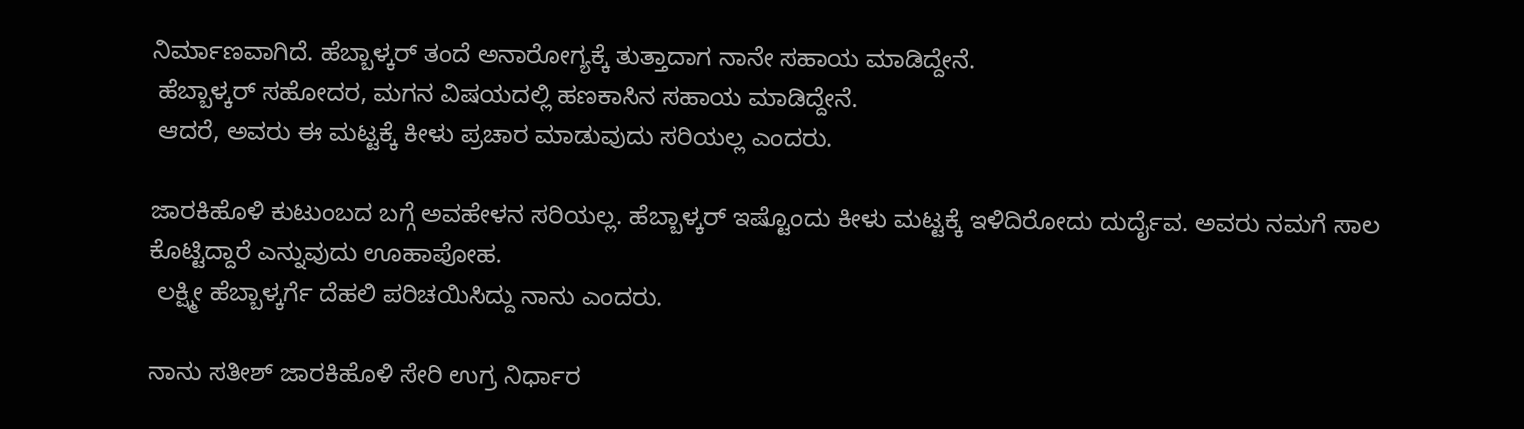ನಿರ್ಮಾಣವಾಗಿದೆ. ಹೆಬ್ಬಾಳ್ಕರ್ ತಂದೆ ಅನಾರೋಗ್ಯಕ್ಕೆ ತುತ್ತಾದಾಗ ನಾನೇ ಸಹಾಯ ಮಾಡಿದ್ದೇನೆ.
 ಹೆಬ್ಬಾಳ್ಕರ್ ಸಹೋದರ, ಮಗನ ವಿಷಯದಲ್ಲಿ ಹಣಕಾಸಿನ ಸಹಾಯ ಮಾಡಿದ್ದೇನೆ.
 ಆದರೆ, ಅವರು ಈ ಮಟ್ಟಕ್ಕೆ ಕೀಳು ಪ್ರಚಾರ ಮಾಡುವುದು ಸರಿಯಲ್ಲ ಎಂದರು.

ಜಾರಕಿಹೊಳಿ‌ ಕುಟುಂಬದ ಬಗ್ಗೆ ಅವಹೇಳನ ಸರಿಯಲ್ಲ. ಹೆಬ್ಬಾಳ್ಕರ್ ಇಷ್ಟೊಂದು ಕೀಳು ಮಟ್ಟಕ್ಕೆ ಇಳಿದಿರೋದು ದುರ್ದೈವ. ಅವರು ನಮಗೆ ಸಾಲ ಕೊಟ್ಟಿದ್ದಾರೆ ಎನ್ನುವುದು ಊಹಾಪೋಹ.
 ಲಕ್ಷ್ಮೀ ಹೆಬ್ಬಾಳ್ಕರ್ಗೆ ದೆಹಲಿ ಪರಿಚಯಿಸಿದ್ದು ನಾನು ಎಂದರು.

ನಾನು ಸತೀಶ್ ಜಾರಕಿಹೊಳಿ ಸೇರಿ‌ ಉಗ್ರ ನಿರ್ಧಾರ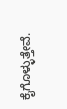ಕೈಗೊಳ್ಳುತ್ತೇವೆ.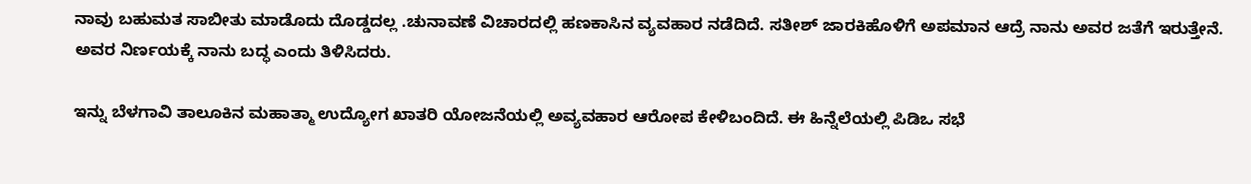ನಾವು ಬಹುಮತ ಸಾಬೀತು ಮಾಡೊದು ದೊಡ್ಡದಲ್ಲ .ಚುನಾವಣೆ ವಿಚಾರದಲ್ಲಿ ಹಣಕಾಸಿನ ವ್ಯವಹಾರ ನಡೆದಿದೆ. ಸತೀಶ್ ಜಾರಕಿಹೊಳಿಗೆ‌ ಅಪಮಾನ ಆದ್ರೆ ನಾನು ಅವರ ಜತೆಗೆ ಇರುತ್ತೇನೆ. ಅವರ ನಿರ್ಣಯಕ್ಕೆ ನಾನು ಬದ್ಧ ಎಂದು ತಿಳಿಸಿದರು.

ಇನ್ನು ಬೆಳಗಾವಿ ತಾಲೂಕಿನ ಮಹಾತ್ಮಾ ಉದ್ಯೋಗ ಖಾತರಿ ಯೋಜನೆಯಲ್ಲಿ ಅವ್ಯವಹಾರ ಆರೋಪ ಕೇಳಿಬಂದಿದೆ. ಈ ಹಿನ್ನೆಲೆಯಲ್ಲಿ ಪಿಡಿಒ ಸಭೆ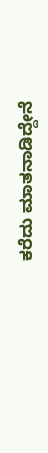ಕರೆದು ಮಾತನಾಡಿದ್ದೇನೆ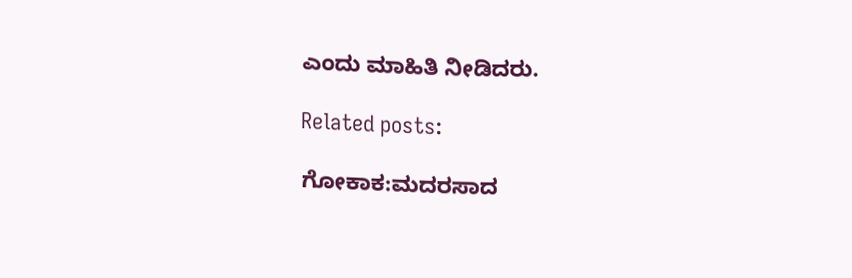ಎಂದು ಮಾಹಿತಿ ನೀಡಿದರು.

Related posts:

ಗೋಕಾಕ:ಮದರಸಾದ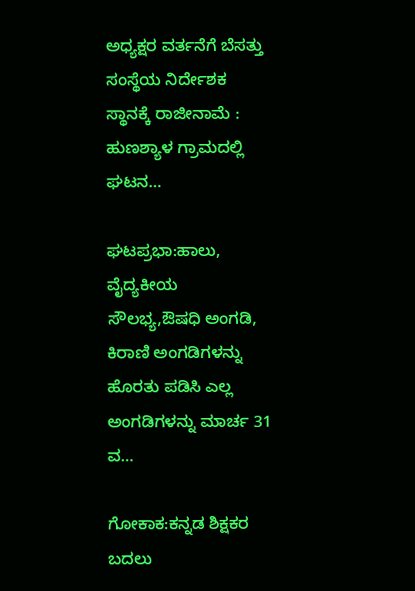ಅಧ್ಯಕ್ಷರ ವರ್ತನೆಗೆ ಬೆಸತ್ತು ಸಂಸ್ಥೆಯ ನಿರ್ದೇಶಕ ಸ್ಥಾನಕ್ಕೆ ರಾಜೀನಾಮೆ : ಹುಣಶ್ಯಾಳ ಗ್ರಾಮದಲ್ಲಿ ಘಟನ…

ಘಟಪ್ರಭಾ:ಹಾಲು, ವೈದ್ಯಕೀಯ ಸೌಲಭ್ಯ,ಔಷಧಿ ಅಂಗಡಿ, ಕಿರಾಣಿ ಅಂಗಡಿಗಳನ್ನು ಹೊರತು ಪಡಿಸಿ ಎಲ್ಲ ಅಂಗಡಿಗಳನ್ನು ಮಾರ್ಚ 31 ವ…

ಗೋಕಾಕ:ಕನ್ನಡ ಶಿಕ್ಷಕರ ಬದಲು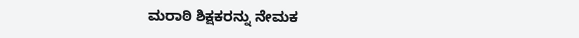ಮರಾಠಿ ಶಿಕ್ಷಕರನ್ನು ನೇಮಕ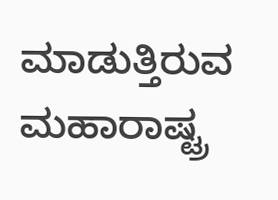ಮಾಡುತ್ತಿರುವ ಮಹಾರಾಷ್ಟ್ರ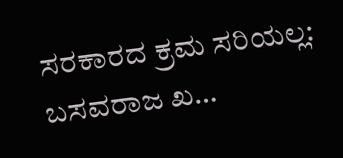ಸರಕಾರದ ಕ್ರಮ ಸರಿಯಲ್ಲ: ಬಸವರಾಜ ಖ…